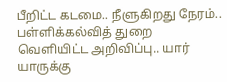பீறிட்ட கடமை.. நீளுகிறது நேரம்.. பள்ளிக்கல்வித் துறை வெளியிட்ட அறிவிப்பு.. யார் யாருக்கு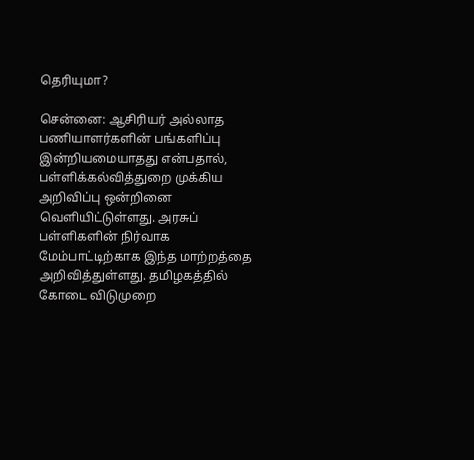தெரியுமா?

சென்னை: ஆசிரியர் அல்லாத பணியாளர்களின் பங்களிப்பு இன்றியமையாதது என்பதால், பள்ளிக்கல்வித்துறை முக்கிய அறிவிப்பு ஒன்றினை வெளியிட்டுள்ளது. அரசுப் பள்ளிகளின் நிர்வாக மேம்பாட்டிற்காக இந்த மாற்றத்தை அறிவித்துள்ளது. தமிழகத்தில் கோடை விடுமுறை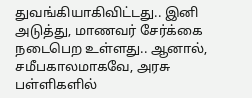துவங்கியாகிவிட்டது.. இனி அடுத்து, மாணவர் சேர்க்கை நடைபெற உள்ளது.. ஆனால், சமீபகாலமாகவே, அரசு பள்ளிகளில்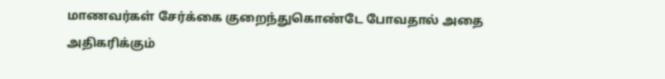மாணவர்கள் சேர்க்கை குறைந்துகொண்டே போவதால் அதை அதிகரிக்கும்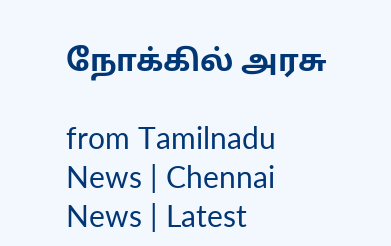நோக்கில் அரசு

from Tamilnadu News | Chennai News | Latest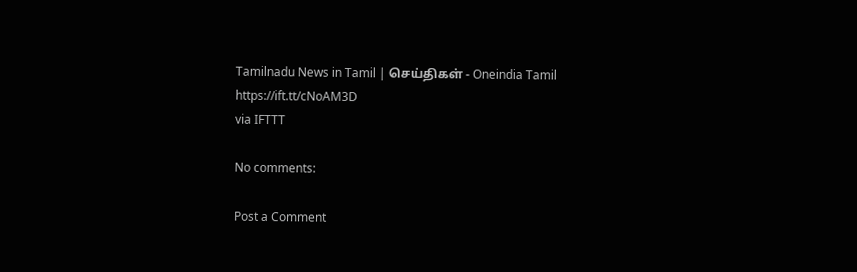Tamilnadu News in Tamil | செய்திகள் - Oneindia Tamil https://ift.tt/cNoAM3D
via IFTTT

No comments:

Post a Comment